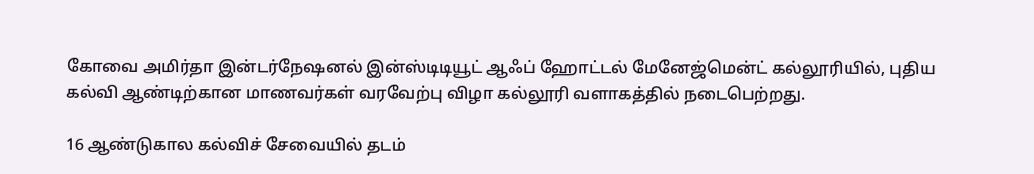கோவை அமிர்தா இன்டர்நேஷனல் இன்ஸ்டிடியூட் ஆஃப் ஹோட்டல் மேனேஜ்மென்ட் கல்லூரியில், புதிய கல்வி ஆண்டிற்கான மாணவர்கள் வரவேற்பு விழா கல்லூரி வளாகத்தில் நடைபெற்றது.

16 ஆண்டுகால கல்விச் சேவையில் தடம்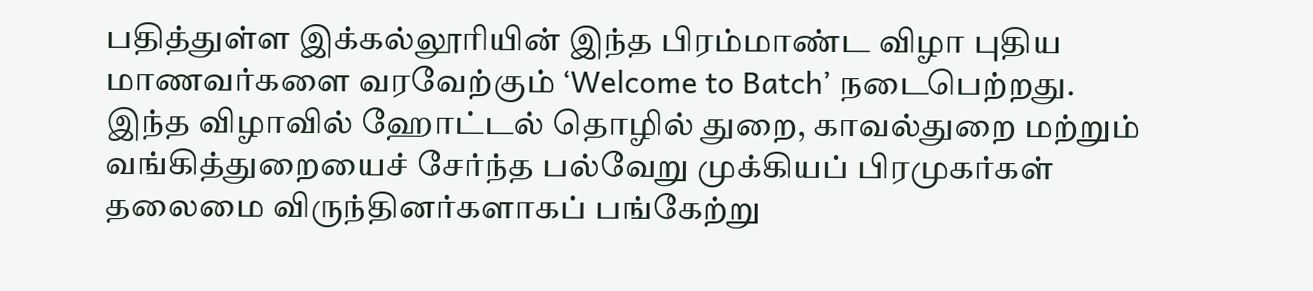பதித்துள்ள இக்கல்லூரியின் இந்த பிரம்மாண்ட விழா புதிய மாணவர்களை வரவேற்கும் ‘Welcome to Batch’ நடைபெற்றது.
இந்த விழாவில் ஹோட்டல் தொழில் துறை, காவல்துறை மற்றும் வங்கித்துறையைச் சேர்ந்த பல்வேறு முக்கியப் பிரமுகர்கள் தலைமை விருந்தினர்களாகப் பங்கேற்று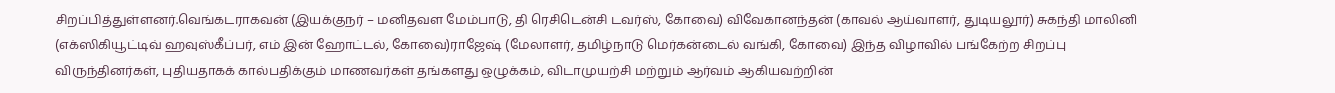சிறப்பித்துள்ளனர்.வெங்கடராகவன் (இயக்குநர் – மனிதவள மேம்பாடு, தி ரெசிடென்சி டவர்ஸ், கோவை) விவேகானந்தன் (காவல் ஆய்வாளர், துடியலூர்) சுகந்தி மாலினி (எக்ஸிகியூட்டிவ் ஹவுஸ்கீப்பர், எம் இன் ஹோட்டல், கோவை)ராஜேஷ் (மேலாளர், தமிழ்நாடு மெர்கன்டைல் வங்கி, கோவை) இந்த விழாவில் பங்கேற்ற சிறப்பு விருந்தினர்கள், புதியதாகக் கால்பதிக்கும் மாணவர்கள் தங்களது ஒழுக்கம், விடாமுயற்சி மற்றும் ஆர்வம் ஆகியவற்றின்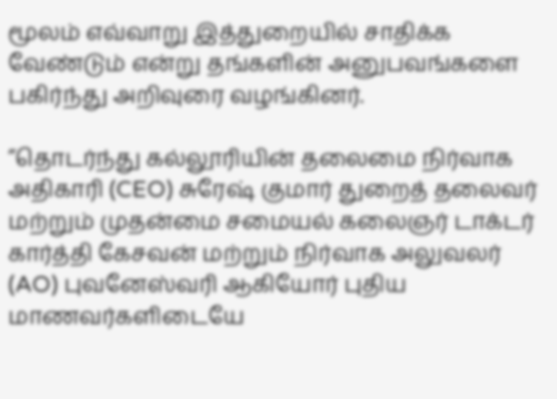மூலம் எவ்வாறு இத்துறையில் சாதிக்க வேண்டும் என்று தங்களின் அனுபவங்களை பகிர்ந்து அறிவுரை வழங்கினர்.

”தொடர்ந்து கல்லூரியின் தலைமை நிர்வாக அதிகாரி (CEO) சுரேஷ் குமார் துறைத் தலைவர் மற்றும் முதன்மை சமையல் கலைஞர் டாக்டர் கார்த்தி கேசவன் மற்றும் நிர்வாக அலுவலர் (AO) புவனேஸ்வரி ஆகியோர் புதிய மாணவர்களிடையே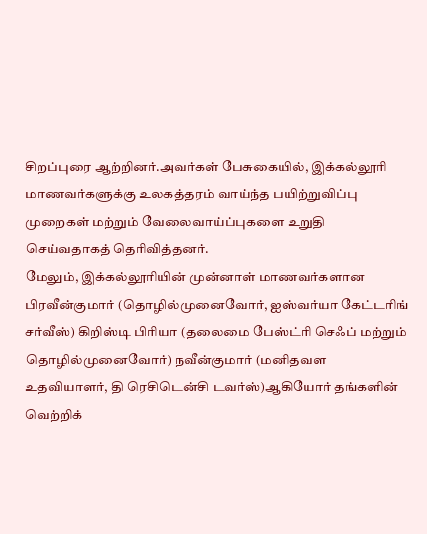சிறப்புரை ஆற்றினர்.அவர்கள் பேசுகையில், இக்கல்லூரி மாணவர்களுக்கு உலகத்தரம் வாய்ந்த பயிற்றுவிப்பு முறைகள் மற்றும் வேலைவாய்ப்புகளை உறுதி செய்வதாகத் தெரிவித்தனர்.
மேலும், இக்கல்லூரியின் முன்னாள் மாணவர்களான பிரவீன்குமார் (தொழில்முனைவோர், ஐஸ்வர்யா கேட்டரிங் சர்வீஸ்) கிறிஸ்டி பிரியா (தலைமை பேஸ்ட்ரி செஃப் மற்றும் தொழில்முனைவோர்) நவீன்குமார் (மனிதவள உதவியாளர், தி ரெசிடென்சி டவர்ஸ்)ஆகியோர் தங்களின் வெற்றிக்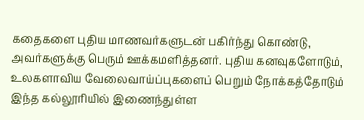கதைகளை புதிய மாணவர்களுடன் பகிர்ந்து கொண்டு, அவர்களுக்கு பெரும் ஊக்கமளித்தனர். புதிய கனவுகளோடும், உலகளாவிய வேலைவாய்ப்புகளைப் பெறும் நோக்கத்தோடும் இந்த கல்லூரியில் இணைந்துள்ள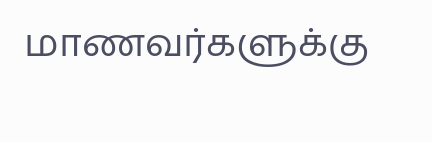மாணவர்களுக்கு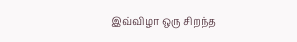இவ்விழா ஒரு சிறந்த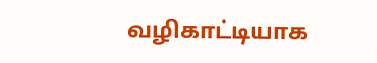வழிகாட்டியாக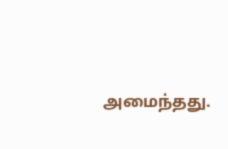அமைந்தது.